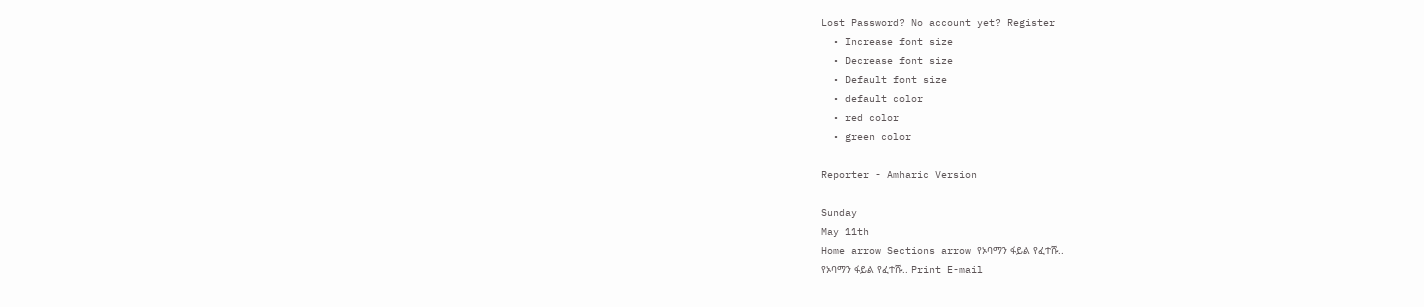Lost Password? No account yet? Register
  • Increase font size
  • Decrease font size
  • Default font size
  • default color
  • red color
  • green color

Reporter - Amharic Version

Sunday
May 11th
Home arrow Sections arrow የኦባማን ፋይል የፈተሹ..
የኦባማን ፋይል የፈተሹ.. Print E-mail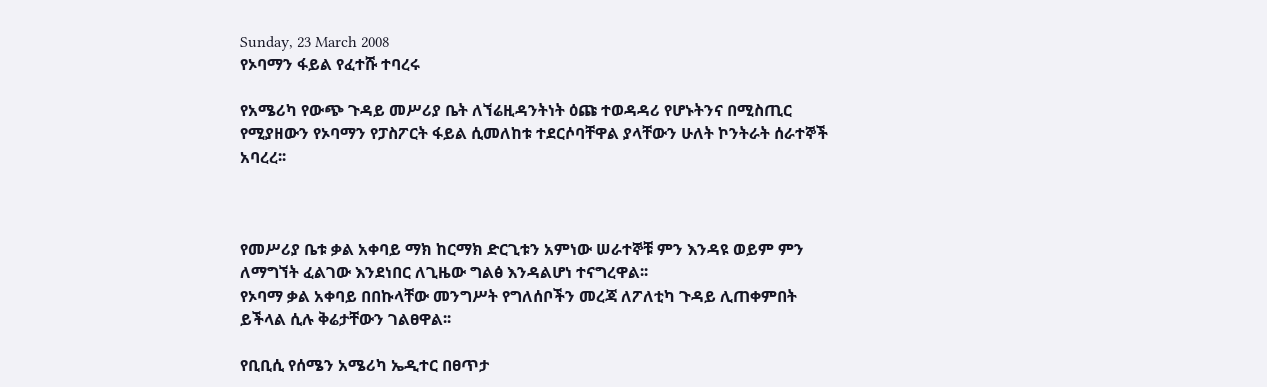Sunday, 23 March 2008
የኦባማን ፋይል የፈተሹ ተባረሩ

የአሜሪካ የውጭ ጉዳይ መሥሪያ ቤት ለኘሬዚዳንትነት ዕጩ ተወዳዳሪ የሆኑትንና በሚስጢር የሚያዘውን የኦባማን የፓስፖርት ፋይል ሲመለከቱ ተደርሶባቸዋል ያላቸውን ሁለት ኮንትራት ሰራተኞች አባረረ፡፡



የመሥሪያ ቤቱ ቃል አቀባይ ማክ ከርማክ ድርጊቱን አምነው ሠራተኞቹ ምን እንዳዩ ወይም ምን ለማግኘት ፈልገው እንደነበር ለጊዜው ግልፅ እንዳልሆነ ተናግረዋል፡፡
የኦባማ ቃል አቀባይ በበኩላቸው መንግሥት የግለሰቦችን መረጃ ለፖለቲካ ጉዳይ ሊጠቀምበት ይችላል ሲሉ ቅሬታቸውን ገልፀዋል፡፡

የቢቢሲ የሰሜን አሜሪካ ኤዲተር በፀጥታ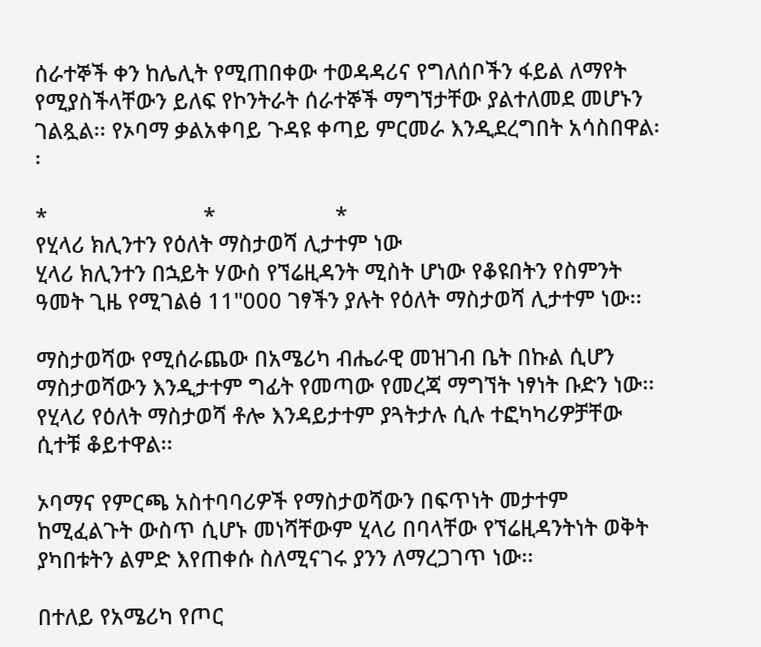ሰራተኞች ቀን ከሌሊት የሚጠበቀው ተወዳዳሪና የግለሰቦችን ፋይል ለማየት የሚያስችላቸውን ይለፍ የኮንትራት ሰራተኞች ማግኘታቸው ያልተለመደ መሆኑን ገልጿል፡፡ የኦባማ ቃልአቀባይ ጉዳዩ ቀጣይ ምርመራ እንዲደረግበት አሳስበዋል፡፡

*                          *                    *
የሂላሪ ክሊንተን የዕለት ማስታወሻ ሊታተም ነው
ሂላሪ ክሊንተን በኋይት ሃውስ የኘሬዚዳንት ሚስት ሆነው የቆዩበትን የስምንት ዓመት ጊዜ የሚገልፅ 11"000 ገፃችን ያሉት የዕለት ማስታወሻ ሊታተም ነው፡፡

ማስታወሻው የሚሰራጨው በአሜሪካ ብሔራዊ መዝገብ ቤት በኩል ሲሆን ማስታወሻውን እንዲታተም ግፊት የመጣው የመረጃ ማግኘት ነፃነት ቡድን ነው፡፡ የሂላሪ የዕለት ማስታወሻ ቶሎ እንዳይታተም ያጓትታሉ ሲሉ ተፎካካሪዎቻቸው ሲተቹ ቆይተዋል፡፡

ኦባማና የምርጫ አስተባባሪዎች የማስታወሻውን በፍጥነት መታተም ከሚፈልጉት ውስጥ ሲሆኑ መነሻቸውም ሂላሪ በባላቸው የኘሬዚዳንትነት ወቅት ያካበቱትን ልምድ እየጠቀሱ ስለሚናገሩ ያንን ለማረጋገጥ ነው፡፡

በተለይ የአሜሪካ የጦር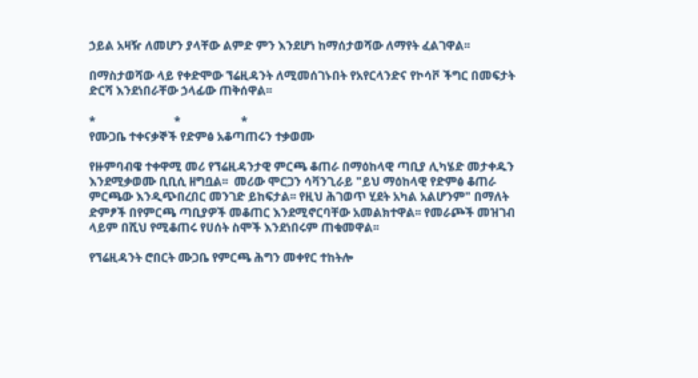ኃይል አዛዥ ለመሆን ያላቸው ልምድ ምን እንደሆነ ከማሰታወሻው ለማየት ፈልገዋል፡፡

በማስታወሻው ላይ የቀድሞው ኘሬዚዳንት ለሚመሰገኑበት የአየርላንድና የኮሳቮ ችግር በመፍታት ድርሻ እንደነበራቸው ኃላፊው ጠቅሰዋል፡፡

*                          *                    *
የሙጋቤ ተቀናቃኞች የድምፅ አቆጣጠሩን ተቃወሙ

የዙምባብዌ ተቀዋሚ መሪ የኘሬዚዳንታዊ ምርጫ ቆጠራ በማዕከላዊ ጣቢያ ሊካሄድ መታቀዱን እንደሚቃወሙ ቢቢሲ ዘግቧል፡፡  መሪው ሞርጋን ሳቫንጊራይ "ይህ ማዕከላዊ የድምፅ ቆጠራ ምርጫው እንዲጭበረበር መንገድ ይከፍታል፡፡ የዚህ ሕገወጥ ሂደት አካል አልሆንም" በማለት ድምፆች በየምርጫ ጣቢያዎች መቆጠር እንደሚኖርባቸው አመልክተዋል፡፡ የመራጮች መዝገብ ላይም በሺህ የሚቆጠሩ የሀሰት ስሞች እንደነበሩም ጠቁመዋል፡፡

የኘሬዚዳንት ሮበርት ሙጋቤ የምርጫ ሕግን መቀየር ተከትሎ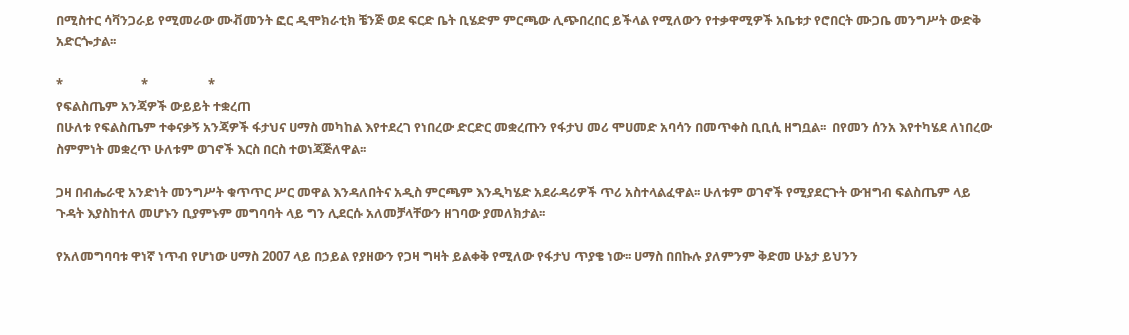በሚስተር ሳቫንጋራይ የሚመራው ሙቭመንት ፎር ዲሞክራቲክ ቼንጅ ወደ ፍርድ ቤት ቢሄድም ምርጫው ሊጭበረበር ይችላል የሚለውን የተቃዋሚዎች አቤቱታ የሮበርት ሙጋቤ መንግሥት ውድቅ አድርጐታል፡፡

*                          *                    *
የፍልስጤም አንጃዎች ውይይት ተቋረጠ
በሁለቱ የፍልስጤም ተቀናቃኝ አንጃዎች ፋታህና ሀማስ መካከል እየተደረገ የነበረው ድርድር መቋረጡን የፋታህ መሪ ሞሀመድ አባሳን በመጥቀስ ቢቢሲ ዘግቧል፡፡  በየመን ሰንአ እየተካሄደ ለነበረው ስምምነት መቋረጥ ሁለቱም ወገኖች እርስ በርስ ተወነጃጅለዋል፡፡

ጋዛ በብሔራዊ አንድነት መንግሥት ቁጥጥር ሥር መዋል እንዳለበትና አዲስ ምርጫም እንዲካሄድ አደራዳሪዎች ጥሪ አስተላልፈዋል፡፡ ሁለቱም ወገኖች የሚያደርጉት ውዝግብ ፍልስጤም ላይ ጉዳት እያስከተለ መሆኑን ቢያምኑም መግባባት ላይ ግን ሊደርሱ አለመቻላቸውን ዘገባው ያመለክታል፡፡

የአለመግባባቱ ዋነኛ ነጥብ የሆነው ሀማስ 2007 ላይ በኃይል የያዘውን የጋዛ ግዛት ይልቀቅ የሚለው የፋታህ ጥያቄ ነው፡፡ ሀማስ በበኩሉ ያለምንም ቅድመ ሁኔታ ይህንን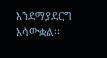እንደማያደርግ አሳውቋል፡፡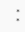*                          *